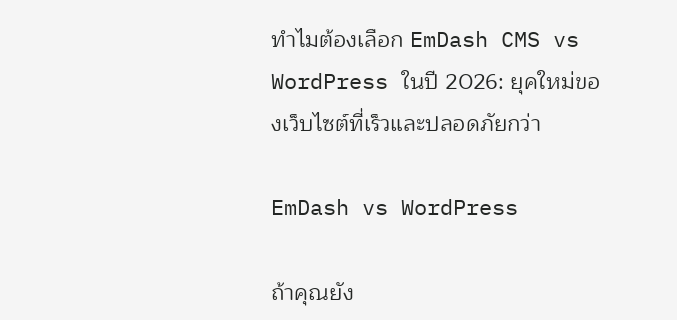ทำไมต้องเลือก EmDash CMS vs WordPress ในปี 2026: ยุคใหม่ของเว็บไซต์ที่เร็วและปลอดภัยกว่า

EmDash vs WordPress

ถ้าคุณยัง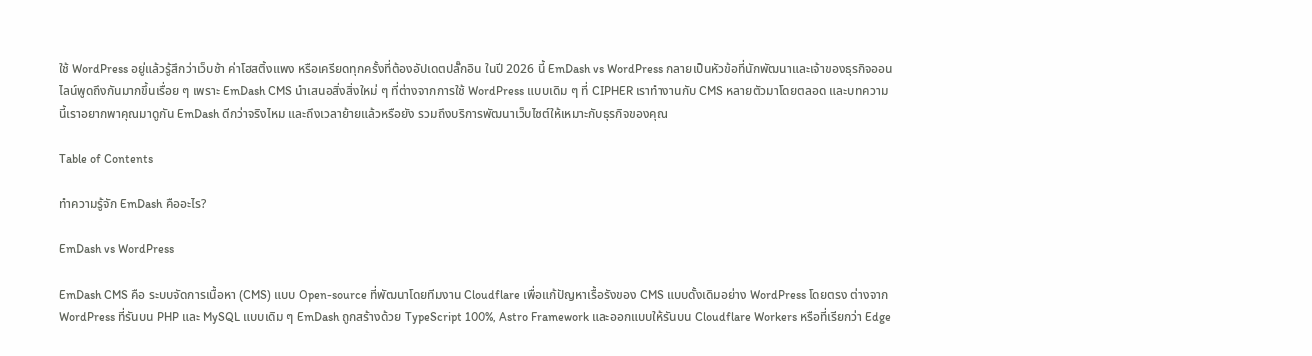ใช้ WordPress อยู่แล้วรู้สึกว่าเว็บช้า ค่าโฮสติ้งแพง หรือเครียดทุกครั้งที่ต้องอัปเดตปลั๊กอิน ในปี 2026 นี้ EmDash vs WordPress กลายเป็นหัวข้อที่นักพัฒนาและเจ้าของธุรกิจออนไลน์พูดถึงกันมากขึ้นเรื่อย ๆ เพราะ EmDash CMS นำเสนอสิ่งสิ่งใหม่ ๆ ที่ต่างจากการใช้ WordPress แบบเดิม ๆ ที่ CIPHER เราทำงานกับ CMS หลายตัวมาโดยตลอด และบทความนี้เราอยากพาคุณมาดูกัน EmDash ดีกว่าจริงไหม และถึงเวลาย้ายแล้วหรือยัง รวมถึงบริการพัฒนาเว็บไซต์ให้เหมาะกับธุรกิจของคุณ

Table of Contents

ทำความรู้จัก EmDash คืออะไร?

EmDash vs WordPress

EmDash CMS คือ ระบบจัดการเนื้อหา (CMS) แบบ Open-source ที่พัฒนาโดยทีมงาน Cloudflare เพื่อแก้ปัญหาเรื้อรังของ CMS แบบดั้งเดิมอย่าง WordPress โดยตรง ต่างจาก WordPress ที่รันบน PHP และ MySQL แบบเดิม ๆ EmDash ถูกสร้างด้วย TypeScript 100%, Astro Framework และออกแบบให้รันบน Cloudflare Workers หรือที่เรียกว่า Edge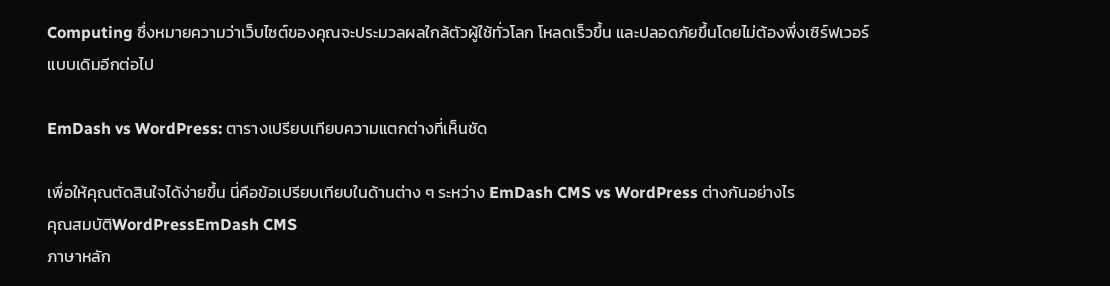Computing ซึ่งหมายความว่าเว็บไซต์ของคุณจะประมวลผลใกล้ตัวผู้ใช้ทั่วโลก โหลดเร็วขึ้น และปลอดภัยขึ้นโดยไม่ต้องพึ่งเซิร์ฟเวอร์แบบเดิมอีกต่อไป

EmDash vs WordPress: ตารางเปรียบเทียบความแตกต่างที่เห็นชัด

เพื่อให้คุณตัดสินใจได้ง่ายขึ้น นี่คือข้อเปรียบเทียบในด้านต่าง ๆ ระหว่าง EmDash CMS vs WordPress ต่างกันอย่างไร
คุณสมบัติWordPressEmDash CMS
ภาษาหลัก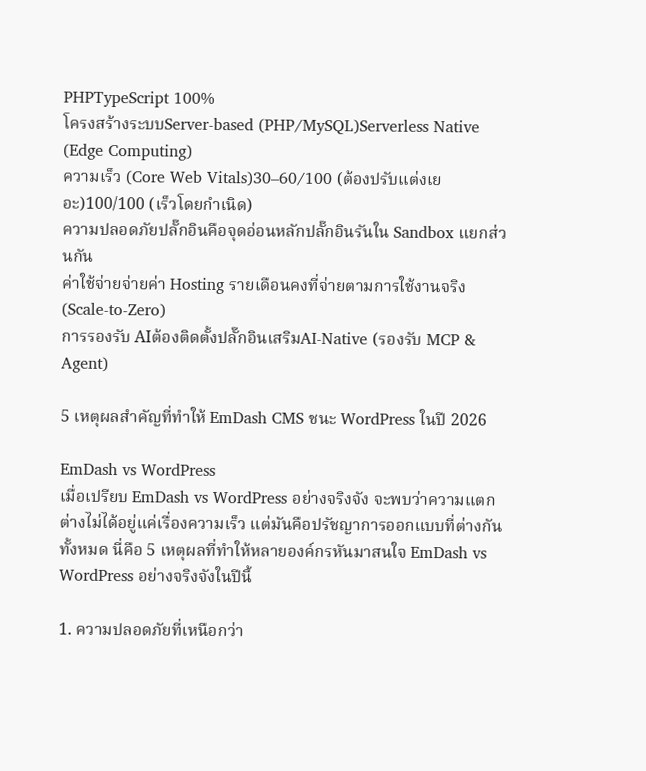PHPTypeScript 100%
โครงสร้างระบบServer-based (PHP/MySQL)Serverless Native (Edge Computing)
ความเร็ว (Core Web Vitals)30–60/100 (ต้องปรับแต่งเยอะ)100/100 (เร็วโดยกำเนิด)
ความปลอดภัยปลั๊กอินคือจุดอ่อนหลักปลั๊กอินรันใน Sandbox แยกส่วนกัน
ค่าใช้จ่ายจ่ายค่า Hosting รายเดือนคงที่จ่ายตามการใช้งานจริง (Scale-to-Zero)
การรองรับ AIต้องติดตั้งปลั๊กอินเสริมAI-Native (รองรับ MCP & Agent)

5 เหตุผลสำคัญที่ทำให้ EmDash CMS ชนะ WordPress ในปี 2026

EmDash vs WordPress
เมื่อเปรียบ EmDash vs WordPress อย่างจริงจัง จะพบว่าความแตกต่างไม่ได้อยู่แค่เรื่องความเร็ว แต่มันคือปรัชญาการออกแบบที่ต่างกันทั้งหมด นี่คือ 5 เหตุผลที่ทำให้หลายองค์กรหันมาสนใจ EmDash vs WordPress อย่างจริงจังในปีนี้

1. ความปลอดภัยที่เหนือกว่า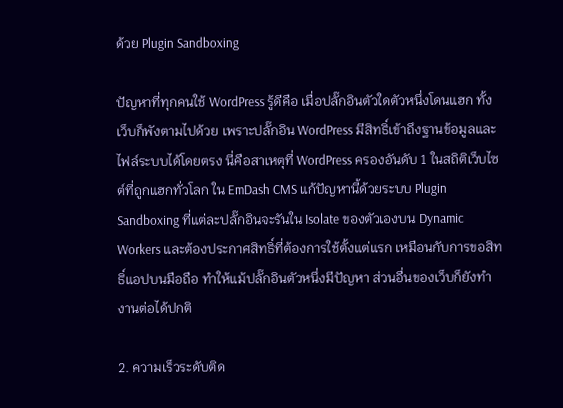ด้วย Plugin Sandboxing

ปัญหาที่ทุกคนใช้ WordPress รู้ดีคือ เมื่อปลั๊กอินตัวใดตัวหนึ่งโดนแฮก ทั้งเว็บก็พังตามไปด้วย เพราะปลั๊กอิน WordPress มีสิทธิ์เข้าถึงฐานข้อมูลและไฟล์ระบบได้โดยตรง นี่คือสาเหตุที่ WordPress ครองอันดับ 1 ในสถิติเว็บไซต์ที่ถูกแฮกทั่วโลก ใน EmDash CMS แก้ปัญหานี้ด้วยระบบ Plugin Sandboxing ที่แต่ละปลั๊กอินจะรันใน Isolate ของตัวเองบน Dynamic Workers และต้องประกาศสิทธิ์ที่ต้องการใช้ตั้งแต่แรก เหมือนกับการขอสิทธิ์แอปบนมือถือ ทำให้แม้ปลั๊กอินตัวหนึ่งมีปัญหา ส่วนอื่นของเว็บก็ยังทำงานต่อได้ปกติ

2. ความเร็วระดับติด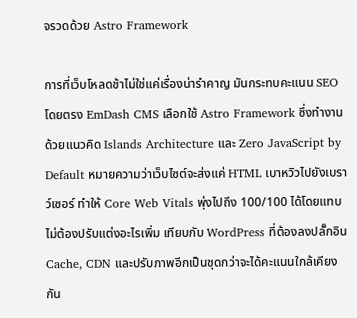จรวดด้วย Astro Framework

การที่เว็บโหลดช้าไม่ใช่แค่เรื่องน่ารำคาญ มันกระทบคะแนน SEO โดยตรง EmDash CMS เลือกใช้ Astro Framework ซึ่งทำงานด้วยแนวคิด Islands Architecture และ Zero JavaScript by Default หมายความว่าเว็บไซต์จะส่งแค่ HTML เบาหวิวไปยังเบราว์เซอร์ ทำให้ Core Web Vitals พุ่งไปถึง 100/100 ได้โดยแทบไม่ต้องปรับแต่งอะไรเพิ่ม เทียบกับ WordPress ที่ต้องลงปลั๊กอิน Cache, CDN และปรับภาพอีกเป็นชุดกว่าจะได้คะแนนใกล้เคียงกัน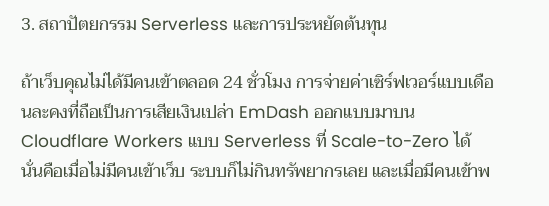3. สถาปัตยกรรม Serverless และการประหยัดต้นทุน

ถ้าเว็บคุณไม่ได้มีคนเข้าตลอด 24 ชั่วโมง การจ่ายค่าเซิร์ฟเวอร์แบบเดือนละคงที่ถือเป็นการเสียเงินเปล่า EmDash ออกแบบมาบน Cloudflare Workers แบบ Serverless ที่ Scale-to-Zero ได้ นั่นคือเมื่อไม่มีคนเข้าเว็บ ระบบก็ไม่กินทรัพยากรเลย และเมื่อมีคนเข้าพ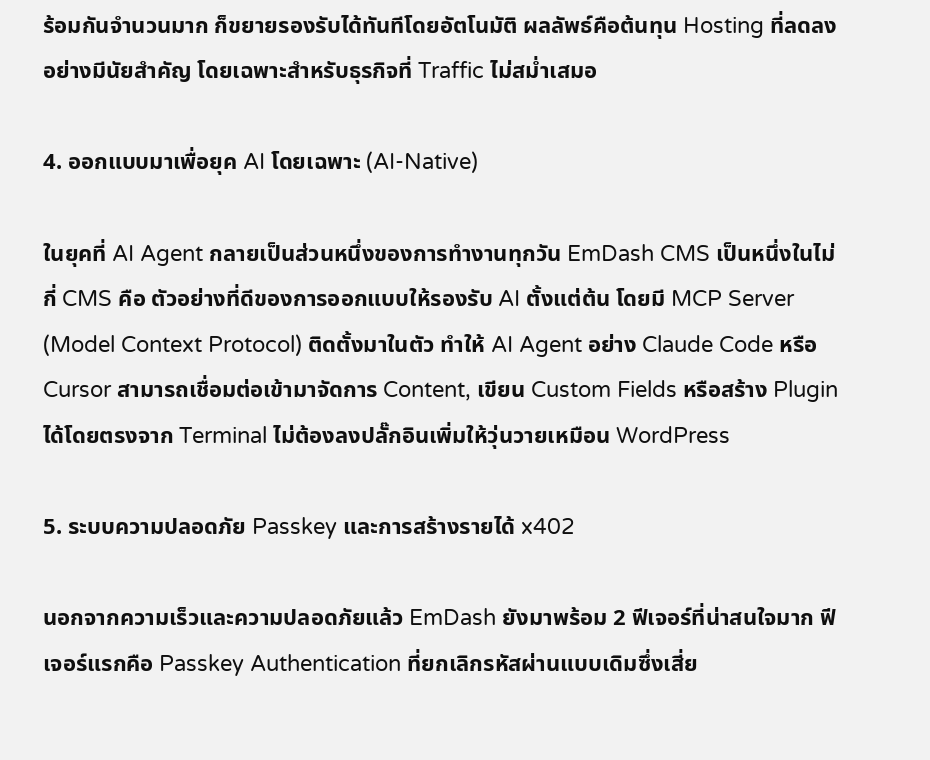ร้อมกันจำนวนมาก ก็ขยายรองรับได้ทันทีโดยอัตโนมัติ ผลลัพธ์คือต้นทุน Hosting ที่ลดลงอย่างมีนัยสำคัญ โดยเฉพาะสำหรับธุรกิจที่ Traffic ไม่สม่ำเสมอ

4. ออกแบบมาเพื่อยุค AI โดยเฉพาะ (AI-Native)

ในยุคที่ AI Agent กลายเป็นส่วนหนึ่งของการทำงานทุกวัน EmDash CMS เป็นหนึ่งในไม่กี่ CMS คือ ตัวอย่างที่ดีของการออกแบบให้รองรับ AI ตั้งแต่ต้น โดยมี MCP Server (Model Context Protocol) ติดตั้งมาในตัว ทำให้ AI Agent อย่าง Claude Code หรือ Cursor สามารถเชื่อมต่อเข้ามาจัดการ Content, เขียน Custom Fields หรือสร้าง Plugin ได้โดยตรงจาก Terminal ไม่ต้องลงปลั๊กอินเพิ่มให้วุ่นวายเหมือน WordPress

5. ระบบความปลอดภัย Passkey และการสร้างรายได้ x402

นอกจากความเร็วและความปลอดภัยแล้ว EmDash ยังมาพร้อม 2 ฟีเจอร์ที่น่าสนใจมาก ฟีเจอร์แรกคือ Passkey Authentication ที่ยกเลิกรหัสผ่านแบบเดิมซึ่งเสี่ย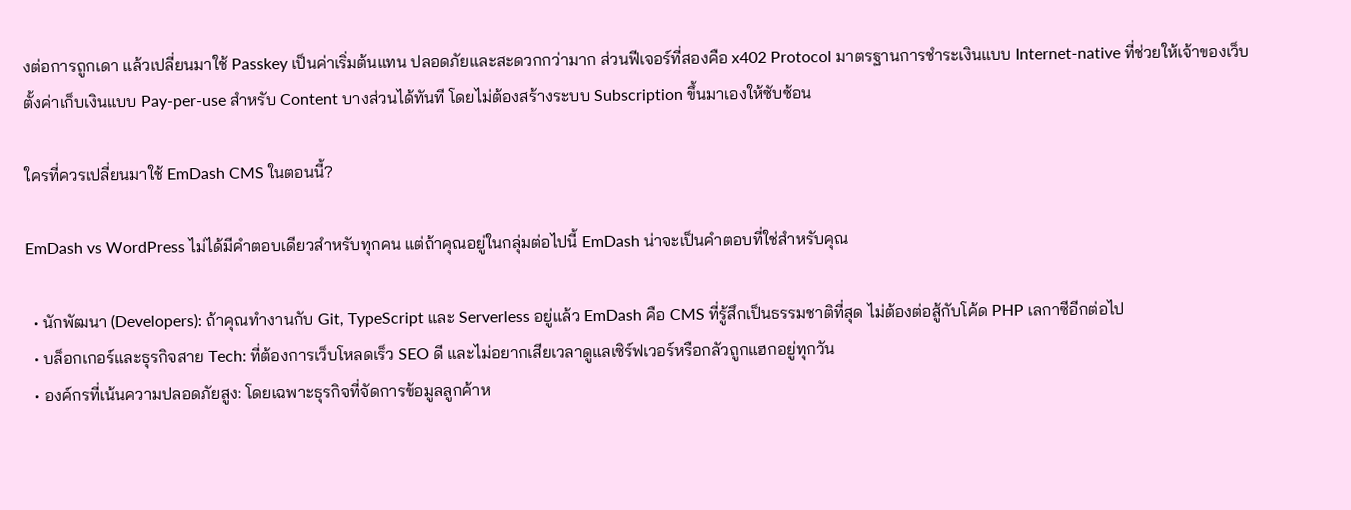งต่อการถูกเดา แล้วเปลี่ยนมาใช้ Passkey เป็นค่าเริ่มต้นแทน ปลอดภัยและสะดวกกว่ามาก ส่วนฟีเจอร์ที่สองคือ x402 Protocol มาตรฐานการชำระเงินแบบ Internet-native ที่ช่วยให้เจ้าของเว็บตั้งค่าเก็บเงินแบบ Pay-per-use สำหรับ Content บางส่วนได้ทันที โดยไม่ต้องสร้างระบบ Subscription ขึ้นมาเองให้ซับซ้อน

ใครที่ควรเปลี่ยนมาใช้ EmDash CMS ในตอนนี้?

EmDash vs WordPress ไม่ได้มีคำตอบเดียวสำหรับทุกคน แต่ถ้าคุณอยู่ในกลุ่มต่อไปนี้ EmDash น่าจะเป็นคำตอบที่ใช่สำหรับคุณ

  • นักพัฒนา (Developers): ถ้าคุณทำงานกับ Git, TypeScript และ Serverless อยู่แล้ว EmDash คือ CMS ที่รู้สึกเป็นธรรมชาติที่สุด ไม่ต้องต่อสู้กับโค้ด PHP เลกาซีอีกต่อไป
  • บล็อกเกอร์และธุรกิจสาย Tech: ที่ต้องการเว็บโหลดเร็ว SEO ดี และไม่อยากเสียเวลาดูแลเซิร์ฟเวอร์หรือกลัวถูกแฮกอยู่ทุกวัน
  • องค์กรที่เน้นความปลอดภัยสูง: โดยเฉพาะธุรกิจที่จัดการข้อมูลลูกค้าห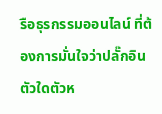รือธุรกรรมออนไลน์ ที่ต้องการมั่นใจว่าปลั๊กอินตัวใดตัวห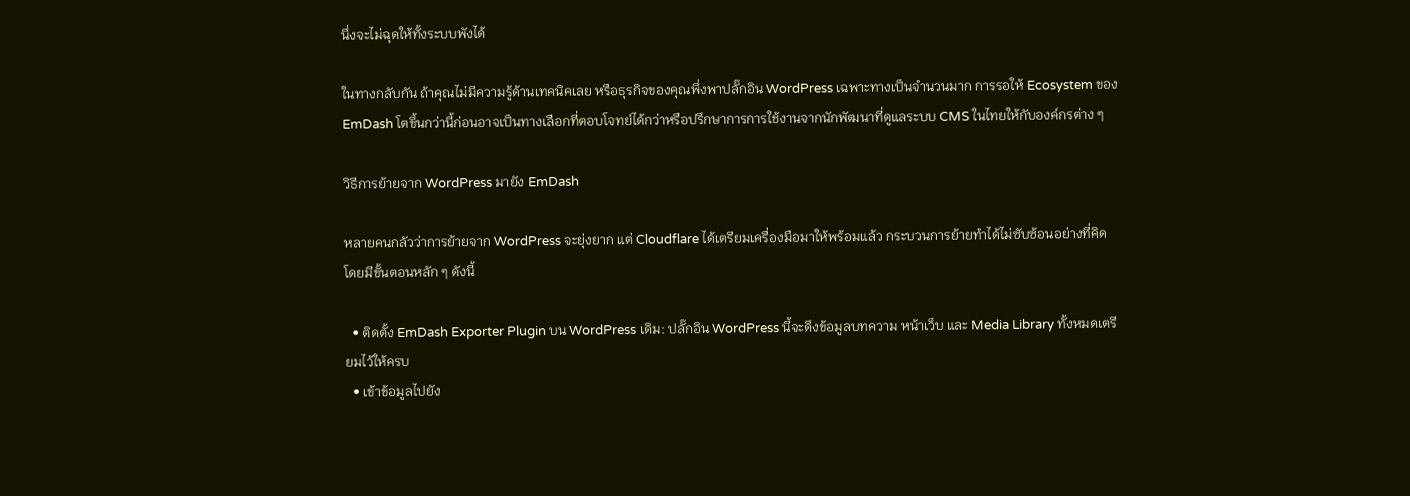นึ่งจะไม่ฉุดให้ทั้งระบบพังได้

ในทางกลับกัน ถ้าคุณไม่มีความรู้ด้านเทคนิคเลย หรือธุรกิจของคุณพึ่งพาปลั๊กอิน WordPress เฉพาะทางเป็นจำนวนมาก การรอให้ Ecosystem ของ EmDash โตขึ้นกว่านี้ก่อนอาจเป็นทางเลือกที่ตอบโจทย์ได้กว่าหรือปรึกษาการการใช้งานจากนักพัฒนาที่ดูแลระบบ CMS ในไทยให้กับองค์กรต่าง ๆ

วิธีการย้ายจาก WordPress มายัง EmDash

หลายคนกลัวว่าการย้ายจาก WordPress จะยุ่งยาก แต่ Cloudflare ได้เตรียมเครื่องมือมาให้พร้อมแล้ว กระบวนการย้ายทำได้ไม่ซับซ้อนอย่างที่คิด โดยมีขั้นตอนหลัก ๆ ดังนี้

  • ติดตั้ง EmDash Exporter Plugin บน WordPress เดิม: ปลั๊กอิน WordPress นี้จะดึงข้อมูลบทความ หน้าเว็บ และ Media Library ทั้งหมดเตรียมไว้ให้ครบ
  • เข้าข้อมูลไปยัง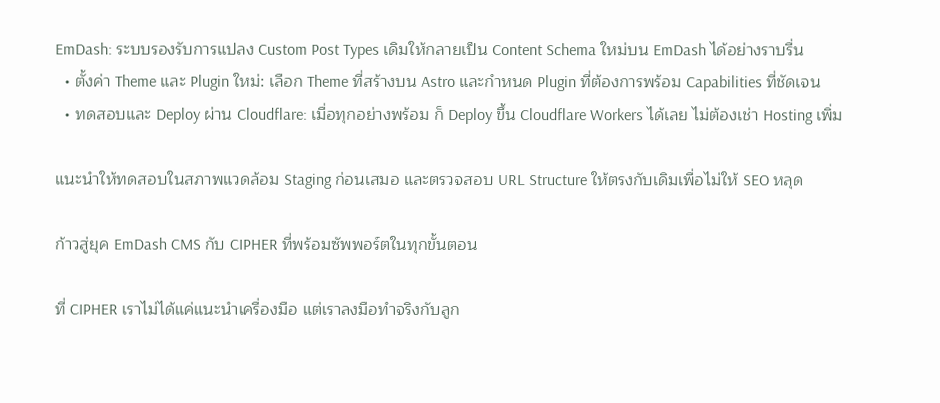EmDash: ระบบรองรับการแปลง Custom Post Types เดิมให้กลายเป็น Content Schema ใหม่บน EmDash ได้อย่างราบรื่น
  • ตั้งค่า Theme และ Plugin ใหม่: เลือก Theme ที่สร้างบน Astro และกำหนด Plugin ที่ต้องการพร้อม Capabilities ที่ชัดเจน
  • ทดสอบและ Deploy ผ่าน Cloudflare: เมื่อทุกอย่างพร้อม ก็ Deploy ขึ้น Cloudflare Workers ได้เลย ไม่ต้องเช่า Hosting เพิ่ม

แนะนำให้ทดสอบในสภาพแวดล้อม Staging ก่อนเสมอ และตรวจสอบ URL Structure ให้ตรงกับเดิมเพื่อไม่ให้ SEO หลุด

ก้าวสู่ยุค EmDash CMS กับ CIPHER ที่พร้อมซัพพอร์ตในทุกขั้นตอน

ที่ CIPHER เราไม่ได้แค่แนะนำเครื่องมือ แต่เราลงมือทำจริงกับลูก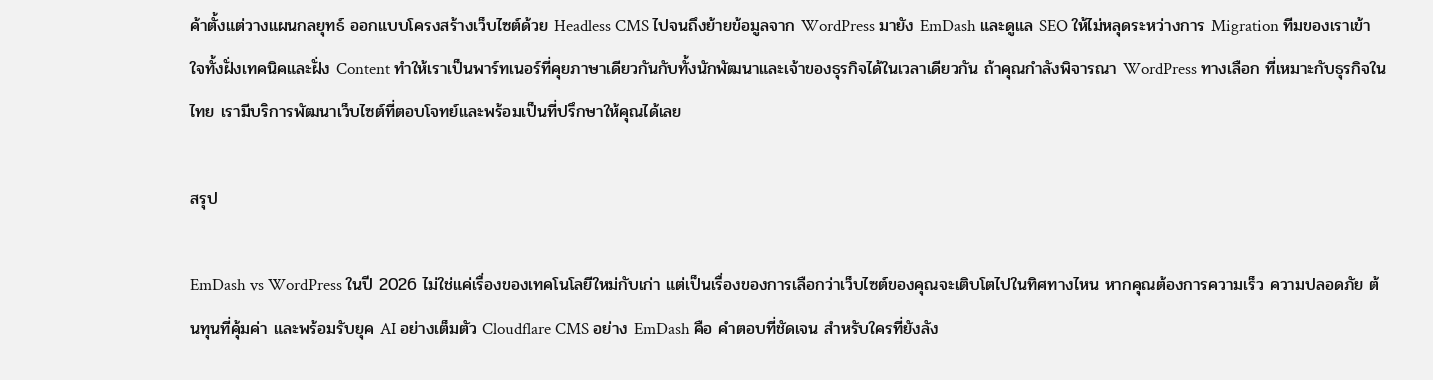ค้าตั้งแต่วางแผนกลยุทธ์ ออกแบบโครงสร้างเว็บไซต์ด้วย Headless CMS ไปจนถึงย้ายข้อมูลจาก WordPress มายัง EmDash และดูแล SEO ให้ไม่หลุดระหว่างการ Migration ทีมของเราเข้าใจทั้งฝั่งเทคนิคและฝั่ง Content ทำให้เราเป็นพาร์ทเนอร์ที่คุยภาษาเดียวกันกับทั้งนักพัฒนาและเจ้าของธุรกิจได้ในเวลาเดียวกัน ถ้าคุณกำลังพิจารณา WordPress ทางเลือก ที่เหมาะกับธุรกิจในไทย เรามีบริการพัฒนาเว็บไซต์ที่ตอบโจทย์และพร้อมเป็นที่ปรึกษาให้คุณได้เลย

สรุป

EmDash vs WordPress ในปี 2026 ไม่ใช่แค่เรื่องของเทคโนโลยีใหม่กับเก่า แต่เป็นเรื่องของการเลือกว่าเว็บไซต์ของคุณจะเติบโตไปในทิศทางไหน หากคุณต้องการความเร็ว ความปลอดภัย ต้นทุนที่คุ้มค่า และพร้อมรับยุค AI อย่างเต็มตัว Cloudflare CMS อย่าง EmDash คือ คำตอบที่ชัดเจน สำหรับใครที่ยังลัง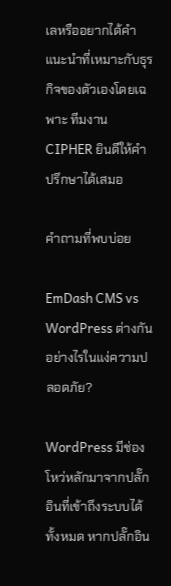เลหรืออยากได้คำแนะนำที่เหมาะกับธุรกิจของตัวเองโดยเฉพาะ ทีมงาน CIPHER ยินดีให้คำปรึกษาได้เสมอ

คำถามที่พบบ่อย

EmDash CMS vs WordPress ต่างกันอย่างไรในแง่ความปลอดภัย?

WordPress มีช่องโหว่หลักมาจากปลั๊กอินที่เข้าถึงระบบได้ทั้งหมด หากปลั๊กอิน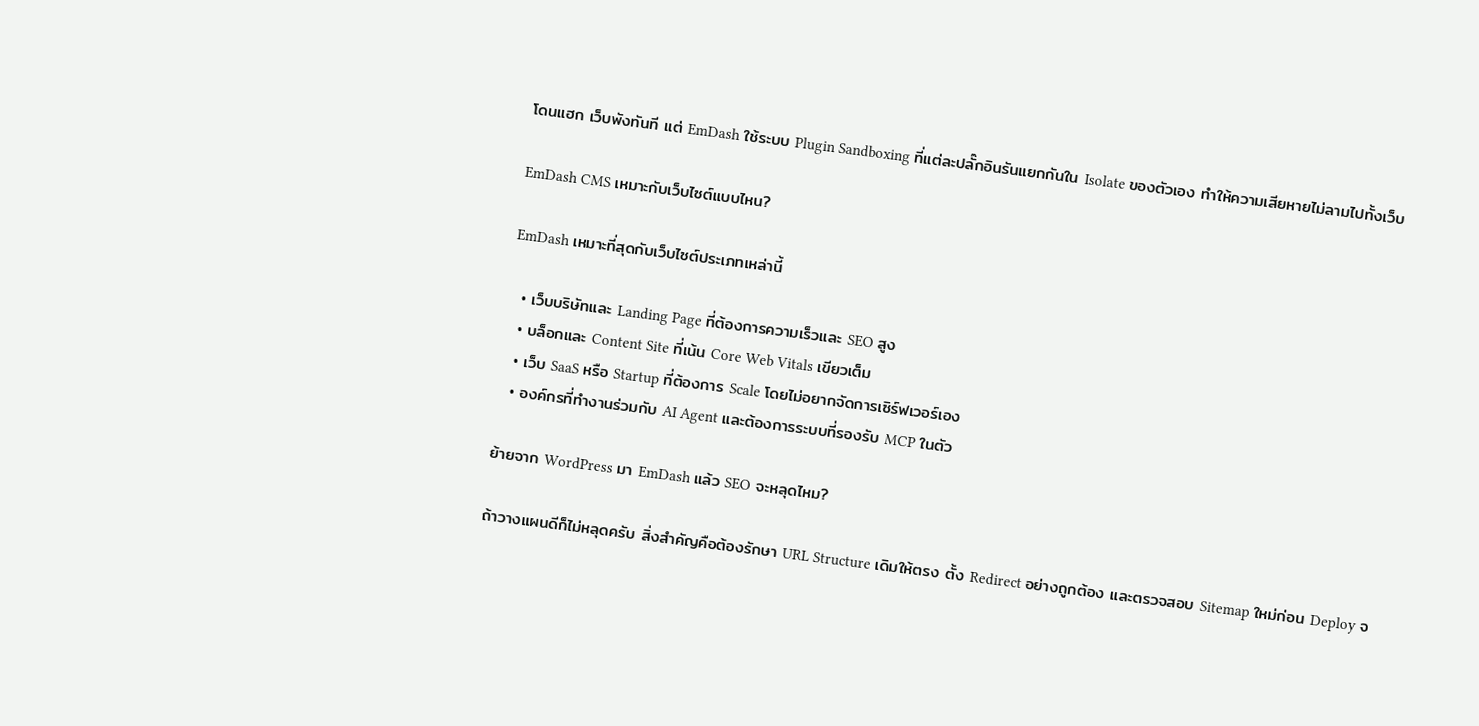โดนแฮก เว็บพังทันที แต่ EmDash ใช้ระบบ Plugin Sandboxing ที่แต่ละปลั๊กอินรันแยกกันใน Isolate ของตัวเอง ทำให้ความเสียหายไม่ลามไปทั้งเว็บ

EmDash CMS เหมาะกับเว็บไซต์แบบไหน?

EmDash เหมาะที่สุดกับเว็บไซต์ประเภทเหล่านี้

  • เว็บบริษัทและ Landing Page ที่ต้องการความเร็วและ SEO สูง
  • บล็อกและ Content Site ที่เน้น Core Web Vitals เขียวเต็ม
  • เว็บ SaaS หรือ Startup ที่ต้องการ Scale โดยไม่อยากจัดการเซิร์ฟเวอร์เอง
  • องค์กรที่ทำงานร่วมกับ AI Agent และต้องการระบบที่รองรับ MCP ในตัว

ย้ายจาก WordPress มา EmDash แล้ว SEO จะหลุดไหม?

ถ้าวางแผนดีก็ไม่หลุดครับ สิ่งสำคัญคือต้องรักษา URL Structure เดิมให้ตรง ตั้ง Redirect อย่างถูกต้อง และตรวจสอบ Sitemap ใหม่ก่อน Deploy จ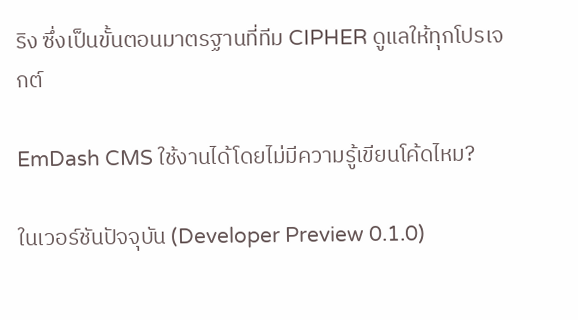ริง ซึ่งเป็นขั้นตอนมาตรฐานที่ทีม CIPHER ดูแลให้ทุกโปรเจกต์

EmDash CMS ใช้งานได้โดยไม่มีความรู้เขียนโค้ดไหม?

ในเวอร์ชันปัจจุบัน (Developer Preview 0.1.0)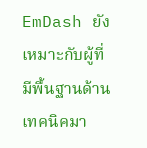EmDash ยังเหมาะกับผู้ที่มีพื้นฐานด้านเทคนิคมา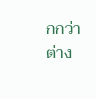กกว่า ต่าง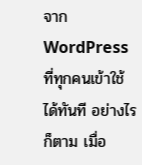จาก WordPress ที่ทุกคนเข้าใช้ได้ทันที อย่างไรก็ตาม เมื่อ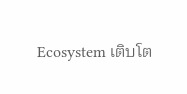Ecosystem เติบโต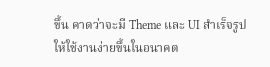ขึ้น คาดว่าจะมี Theme และ UI สำเร็จรูปให้ใช้งานง่ายขึ้นในอนาคต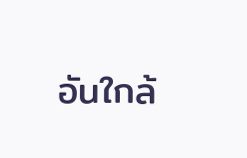อันใกล้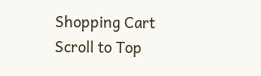Shopping Cart
Scroll to Top